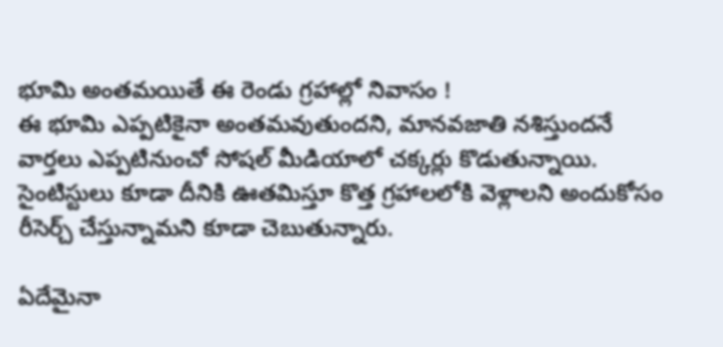భూమి అంతమయితే ఈ రెండు గ్రహాల్లో నివాసం !
ఈ భూమి ఎప్పటికైనా అంతమవుతుందని, మానవజాతి నశిస్తుందనే వార్తలు ఎప్పటినుంచో సోషల్ మీడియాలో చక్కర్లు కొడుతున్నాయి. సైంటిస్టులు కూడా దీనికి ఊతమిస్తూ కొత్త గ్రహాలలోకి వెళ్లాలని అందుకోసం రీసెర్చ్ చేస్తున్నామని కూడా చెబుతున్నారు.

ఏదేమైనా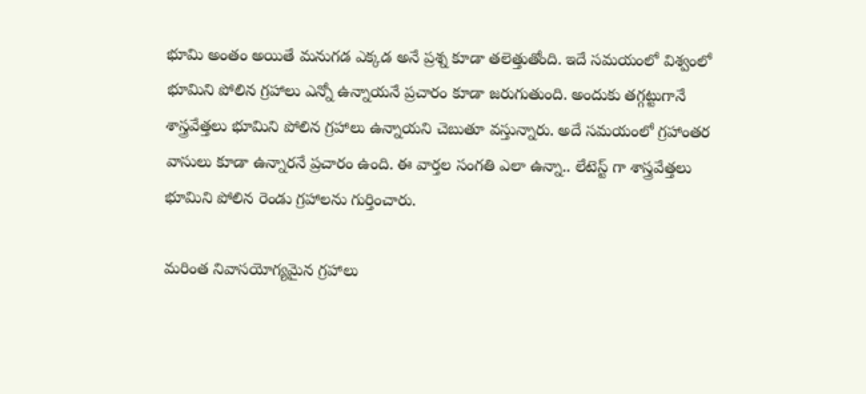భూమి అంతం అయితే మనుగడ ఎక్కడ అనే ప్రశ్న కూడా తలెత్తుతోంది. ఇదే సమయంలో విశ్వంలో భూమిని పోలిన గ్రహాలు ఎన్నో ఉన్నాయనే ప్రచారం కూడా జరుగుతుంది. అందుకు తగ్గట్టుగానే శాస్త్రవేత్తలు భూమిని పోలిన గ్రహాలు ఉన్నాయని చెబుతూ వస్తున్నారు. అదే సమయంలో గ్రహాంతర వాసులు కూడా ఉన్నారనే ప్రచారం ఉంది. ఈ వార్తల సంగతి ఎలా ఉన్నా.. లేటెస్ట్ గా శాస్త్రవేత్తలు భూమిని పోలిన రెండు గ్రహాలను గుర్తించారు.

మరింత నివాసయోగ్యమైన గ్రహాలు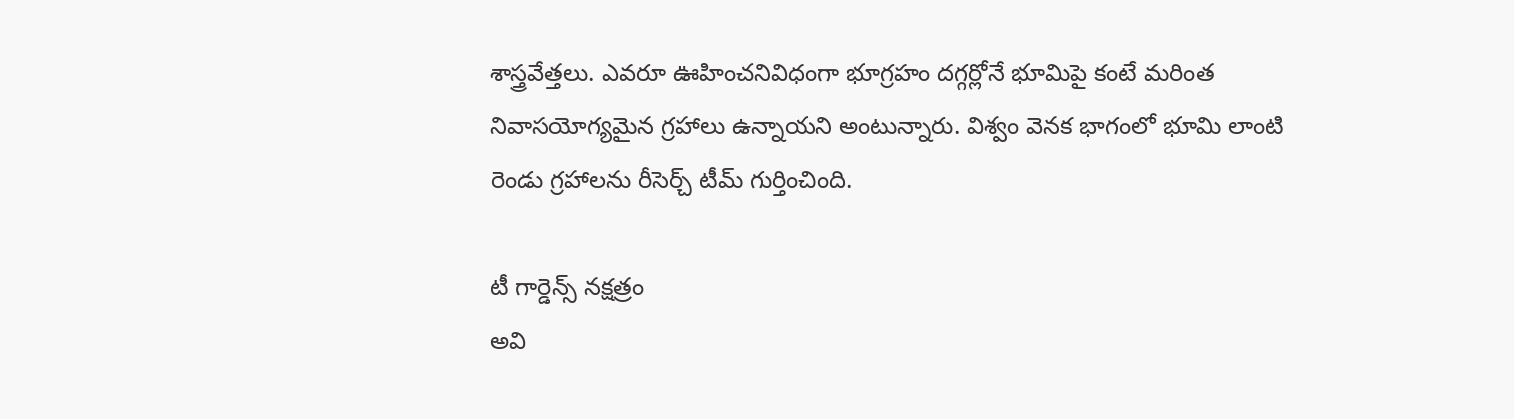శాస్త్రవేత్తలు. ఎవరూ ఊహించనివిధంగా భూగ్రహం దగ్గర్లోనే భూమిపై కంటే మరింత నివాసయోగ్యమైన గ్రహాలు ఉన్నాయని అంటున్నారు. విశ్వం వెనక భాగంలో భూమి లాంటి రెండు గ్రహాలను రీసెర్చ్ టీమ్ గుర్తించింది.

టీ గార్డెన్స్ నక్షత్రం
అవి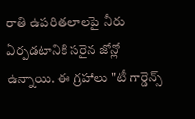రాతి ఉపరితలాలపై నీరు ఏర్పడటానికి సరైన జోన్లో ఉన్నాయి. ఈ గ్రహాలు "టీ గార్డెన్స్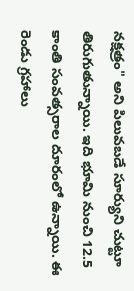నక్షత్రం" అని పిలువబడే సూర్యుని చుట్టూ తిరుగుతున్నాయి. ఇది భూమి నుంచి 12.5 కాంతి సంవత్సరాల దూరంలో ఉన్నాయి. ఈ రెండు గ్రహాలు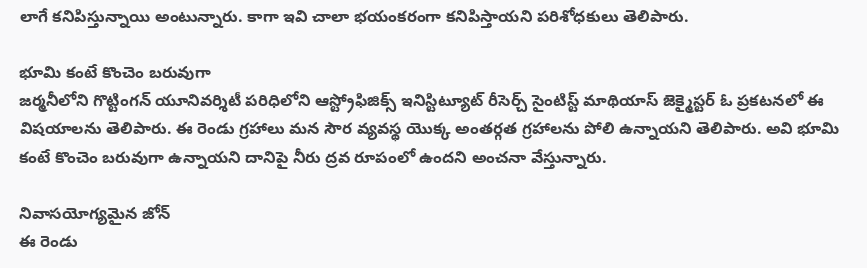లాగే కనిపిస్తున్నాయి అంటున్నారు. కాగా ఇవి చాలా భయంకరంగా కనిపిస్తాయని పరిశోధకులు తెలిపారు.

భూమి కంటే కొంచెం బరువుగా
జర్మనీలోని గొట్టింగన్ యూనివర్శిటీ పరిధిలోని ఆస్ట్రోఫిజిక్స్ ఇనిస్టిట్యూట్ రీసెర్చ్ సైంటిస్ట్ మాథియాస్ జెక్మైస్టర్ ఓ ప్రకటనలో ఈ విషయాలను తెలిపారు. ఈ రెండు గ్రహాలు మన సౌర వ్యవస్థ యొక్క అంతర్గత గ్రహాలను పోలి ఉన్నాయని తెలిపారు. అవి భూమి కంటే కొంచెం బరువుగా ఉన్నాయని దానిపై నీరు ద్రవ రూపంలో ఉందని అంచనా వేస్తున్నారు.

నివాసయోగ్యమైన జోన్
ఈ రెండు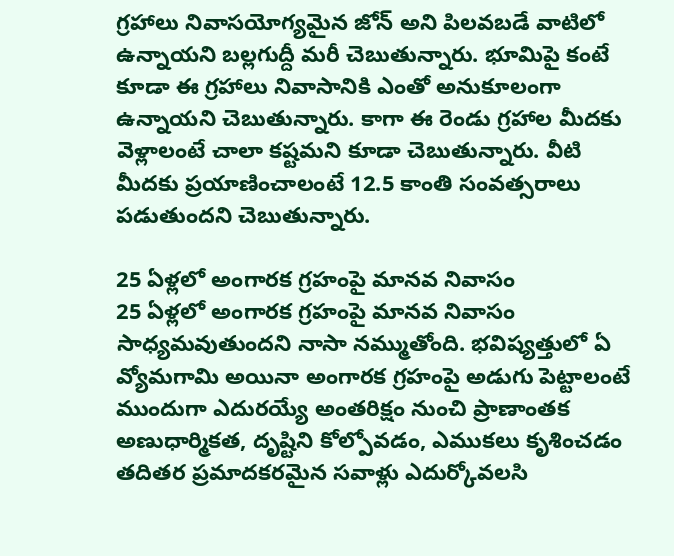గ్రహాలు నివాసయోగ్యమైన జోన్ అని పిలవబడే వాటిలో ఉన్నాయని బల్లగుద్దీ మరీ చెబుతున్నారు. భూమిపై కంటే కూడా ఈ గ్రహాలు నివాసానికి ఎంతో అనుకూలంగా ఉన్నాయని చెబుతున్నారు. కాగా ఈ రెండు గ్రహాల మీదకు వెళ్లాలంటే చాలా కష్టమని కూడా చెబుతున్నారు. వీటి మీదకు ప్రయాణించాలంటే 12.5 కాంతి సంవత్సరాలు పడుతుందని చెబుతున్నారు.

25 ఏళ్లలో అంగారక గ్రహంపై మానవ నివాసం
25 ఏళ్లలో అంగారక గ్రహంపై మానవ నివాసం సాధ్యమవుతుందని నాసా నమ్ముతోంది. భవిష్యత్తులో ఏ వ్యోమగామి అయినా అంగారక గ్రహంపై అడుగు పెట్టాలంటే ముందుగా ఎదురయ్యే అంతరిక్షం నుంచి ప్రాణాంతక అణుధార్మికత, దృష్టిని కోల్పోవడం, ఎముకలు కృశించడం తదితర ప్రమాదకరమైన సవాళ్లు ఎదుర్కోవలసి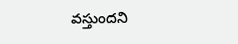వస్తుందని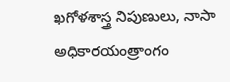ఖగోళశాస్త్ర నిపుణులు, నాసా అధికారయంత్రాంగం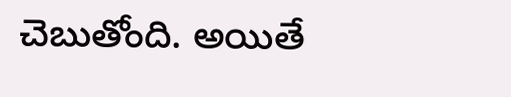చెబుతోంది. అయితే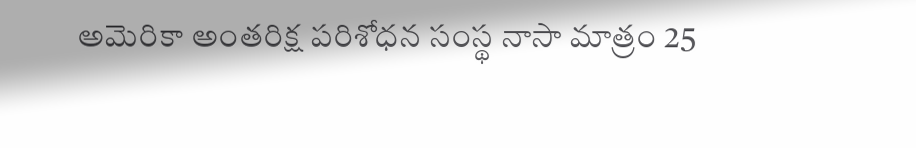అమెరికా అంతరిక్ష పరిశోధన సంస్థ నాసా మాత్రం 25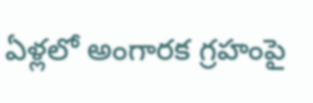ఏళ్లలో అంగారక గ్రహంపై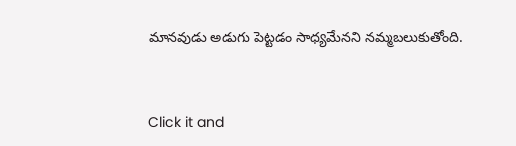మానవుడు అడుగు పెట్టడం సాధ్యమేనని నమ్మబలుకుతోంది.


Click it and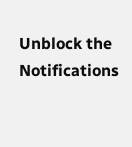Unblock the Notifications